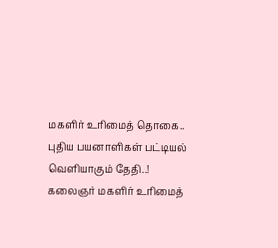மகளிர் உரிமைத் தொகை.. புதிய பயனாளிகள் பட்டியல் வெளியாகும் தேதி..!
கலைஞர் மகளிர் உரிமைத்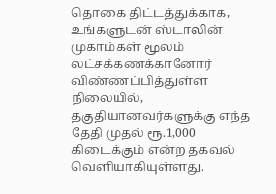தொகை திட்டத்துக்காக, உங்களுடன் ஸ்டாலின் முகாம்கள் மூலம் லட்சக்கணக்கானோர் விண்ணப்பித்துள்ள நிலையில், தகுதியானவர்களுக்கு எந்த தேதி முதல் ரூ.1,000 கிடைக்கும் என்ற தகவல் வெளியாகியுள்ளது.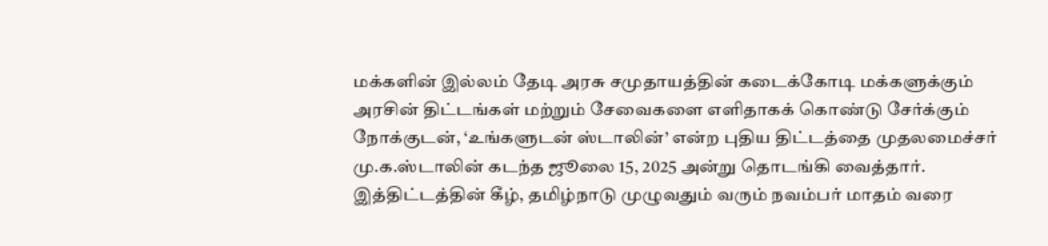மக்களின் இல்லம் தேடி அரசு சமுதாயத்தின் கடைக்கோடி மக்களுக்கும் அரசின் திட்டங்கள் மற்றும் சேவைகளை எளிதாகக் கொண்டு சேர்க்கும் நோக்குடன், ‘உங்களுடன் ஸ்டாலின்’ என்ற புதிய திட்டத்தை முதலமைச்சர் மு.க.ஸ்டாலின் கடந்த ஜூலை 15, 2025 அன்று தொடங்கி வைத்தார்.
இத்திட்டத்தின் கீழ், தமிழ்நாடு முழுவதும் வரும் நவம்பர் மாதம் வரை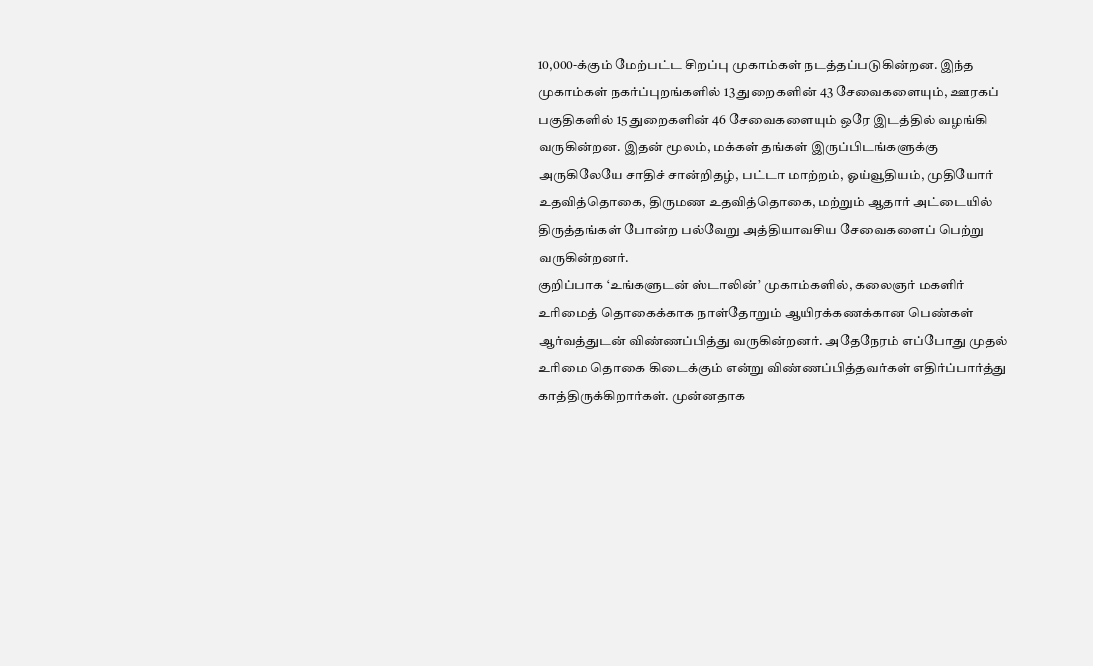10,000-க்கும் மேற்பட்ட சிறப்பு முகாம்கள் நடத்தப்படுகின்றன. இந்த முகாம்கள் நகர்ப்புறங்களில் 13 துறைகளின் 43 சேவைகளையும், ஊரகப் பகுதிகளில் 15 துறைகளின் 46 சேவைகளையும் ஒரே இடத்தில் வழங்கி வருகின்றன. இதன் மூலம், மக்கள் தங்கள் இருப்பிடங்களுக்கு அருகிலேயே சாதிச் சான்றிதழ், பட்டா மாற்றம், ஓய்வூதியம், முதியோர் உதவித்தொகை, திருமண உதவித்தொகை, மற்றும் ஆதார் அட்டையில் திருத்தங்கள் போன்ற பல்வேறு அத்தியாவசிய சேவைகளைப் பெற்று வருகின்றனர்.
குறிப்பாக ‘உங்களுடன் ஸ்டாலின்’ முகாம்களில், கலைஞர் மகளிர் உரிமைத் தொகைக்காக நாள்தோறும் ஆயிரக்கணக்கான பெண்கள் ஆர்வத்துடன் விண்ணப்பித்து வருகின்றனர். அதேநேரம் எப்போது முதல் உரிமை தொகை கிடைக்கும் என்று விண்ணப்பித்தவர்கள் எதிர்ப்பார்த்து காத்திருக்கிறார்கள். முன்னதாக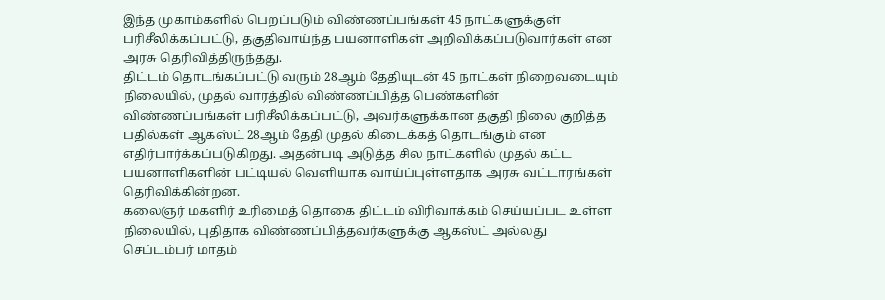இந்த முகாம்களில் பெறப்படும் விண்ணப்பங்கள் 45 நாட்களுக்குள் பரிசீலிக்கப்பட்டு, தகுதிவாய்ந்த பயனாளிகள் அறிவிக்கப்படுவார்கள் என அரசு தெரிவித்திருந்தது.
திட்டம் தொடங்கப்பட்டு வரும் 28ஆம் தேதியுடன் 45 நாட்கள் நிறைவடையும் நிலையில், முதல் வாரத்தில் விண்ணப்பித்த பெண்களின் விண்ணப்பங்கள் பரிசீலிக்கப்பட்டு, அவர்களுக்கான தகுதி நிலை குறித்த பதில்கள் ஆகஸ்ட் 28ஆம் தேதி முதல் கிடைக்கத் தொடங்கும் என எதிர்பார்க்கப்படுகிறது. அதன்படி அடுத்த சில நாட்களில் முதல் கட்ட பயனாளிகளின் பட்டியல் வெளியாக வாய்ப்புள்ளதாக அரசு வட்டாரங்கள் தெரிவிக்கின்றன.
கலைஞர் மகளிர் உரிமைத் தொகை திட்டம் விரிவாக்கம் செய்யப்பட உள்ள நிலையில், புதிதாக விண்ணப்பித்தவர்களுக்கு ஆகஸ்ட் அல்லது செப்டம்பர் மாதம்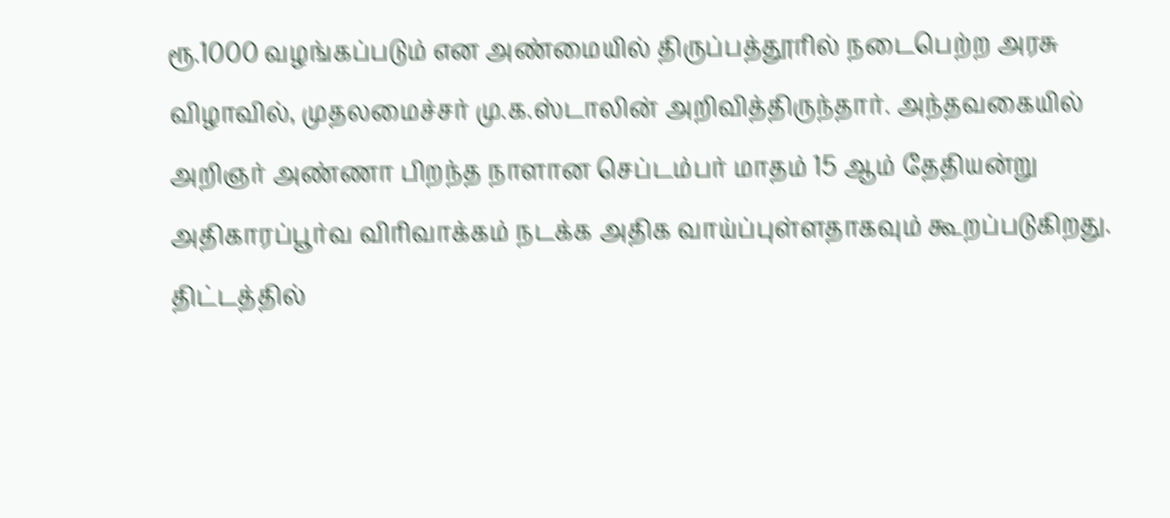ரூ.1000 வழங்கப்படும் என அண்மையில் திருப்பத்தூரில் நடைபெற்ற அரசு விழாவில், முதலமைச்சர் மு.க.ஸ்டாலின் அறிவித்திருந்தார். அந்தவகையில் அறிஞர் அண்ணா பிறந்த நாளான செப்டம்பர் மாதம் 15 ஆம் தேதியன்று அதிகாரப்பூர்வ விரிவாக்கம் நடக்க அதிக வாய்ப்புள்ளதாகவும் கூறப்படுகிறது.
திட்டத்தில்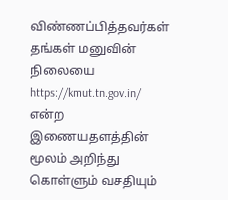விண்ணப்பித்தவர்கள் தங்கள் மனுவின் நிலையை https://kmut.tn.gov.in/ என்ற இணையதளத்தின் மூலம் அறிந்து கொள்ளும் வசதியும்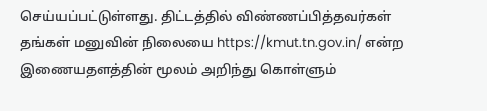செய்யப்பட்டுள்ளது. திட்டத்தில் விண்ணப்பித்தவர்கள் தங்கள் மனுவின் நிலையை https://kmut.tn.gov.in/ என்ற இணையதளத்தின் மூலம் அறிந்து கொள்ளும்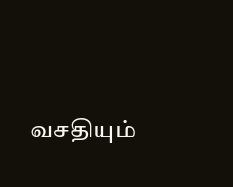வசதியும்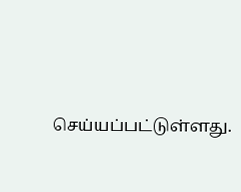செய்யப்பட்டுள்ளது.